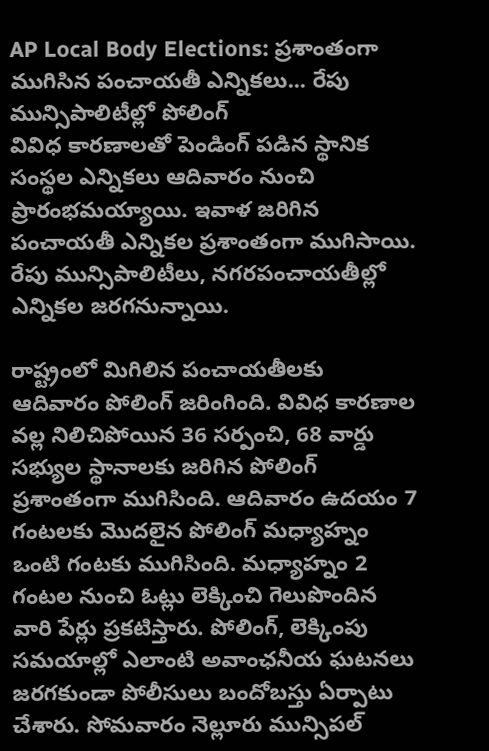AP Local Body Elections: ప్రశాంతంగా ముగిసిన పంచాయతీ ఎన్నికలు... రేపు మున్సిపాలిటీల్లో పోలింగ్
వివిధ కారణాలతో పెండింగ్ పడిన స్థానిక సంస్థల ఎన్నికలు ఆదివారం నుంచి ప్రారంభమయ్యాయి. ఇవాళ జరిగిన పంచాయతీ ఎన్నికల ప్రశాంతంగా ముగిసాయి. రేపు మున్సిపాలిటీలు, నగరపంచాయతీల్లో ఎన్నికల జరగనున్నాయి.

రాష్ట్రంలో మిగిలిన పంచాయతీలకు ఆదివారం పోలింగ్ జరింగింది. వివిధ కారణాల వల్ల నిలిచిపోయిన 36 సర్పంచి, 68 వార్డు సభ్యుల స్థానాలకు జరిగిన పోలింగ్ ప్రశాంతంగా ముగిసింది. ఆదివారం ఉదయం 7 గంటలకు మొదలైన పోలింగ్ మధ్యాహ్నం ఒంటి గంటకు ముగిసింది. మధ్యాహ్నం 2 గంటల నుంచి ఓట్లు లెక్కించి గెలుపొందిన వారి పేర్లు ప్రకటిస్తారు. పోలింగ్, లెక్కింపు సమయాల్లో ఎలాంటి అవాంఛనీయ ఘటనలు జరగకుండా పోలీసులు బందోబస్తు ఏర్పాటు చేశారు. సోమవారం నెల్లూరు మున్సిపల్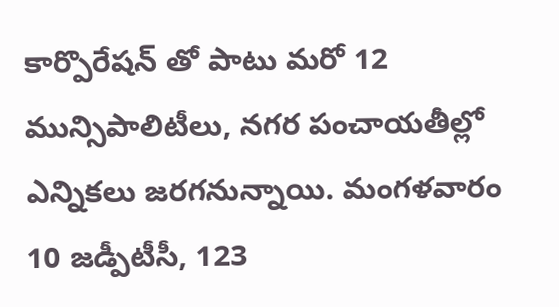కార్పొరేషన్ తో పాటు మరో 12 మున్సిపాలిటీలు, నగర పంచాయతీల్లో ఎన్నికలు జరగనున్నాయి. మంగళవారం 10 జడ్పీటీసీ, 123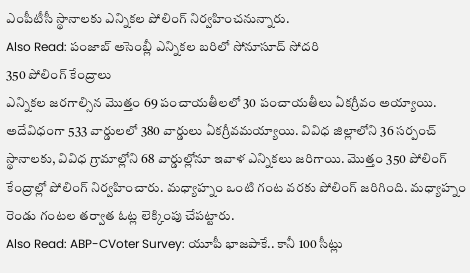ఎంపీటీసీ స్థానాలకు ఎన్నికల పోలింగ్ నిర్వహించనున్నారు.
Also Read: పంజాబ్ అసెంబ్లీ ఎన్నికల బరిలో సోనూసూద్ సోదరి
350 పోలింగ్ కేంద్రాలు
ఎన్నికల జరగాల్సిన మొత్తం 69 పంచాయతీలలో 30 పంచాయతీలు ఏకగ్రీవం అయ్యాయి. అదేవిధంగా 533 వార్డులలో 380 వార్డులు ఏకగ్రీవమయ్యాయి. వివిధ జిల్లాలోని 36 సర్పంచ్ స్థానాలకు, వివిధ గ్రామాల్లోని 68 వార్డుల్లోనూ ఇవాళ ఎన్నికలు జరిగాయి. మొత్తం 350 పోలింగ్ కేంద్రాల్లో పోలింగ్ నిర్వహించారు. మధ్యాహ్నం ఒంటి గంట వరకు పోలింగ్ జరిగింది. మధ్యాహ్నం రెండు గంటల తర్వాత ఓట్ల లెక్కింపు చేపట్టారు.
Also Read: ABP-CVoter Survey: యూపీ భాజపాకే.. కానీ 100 సీట్లు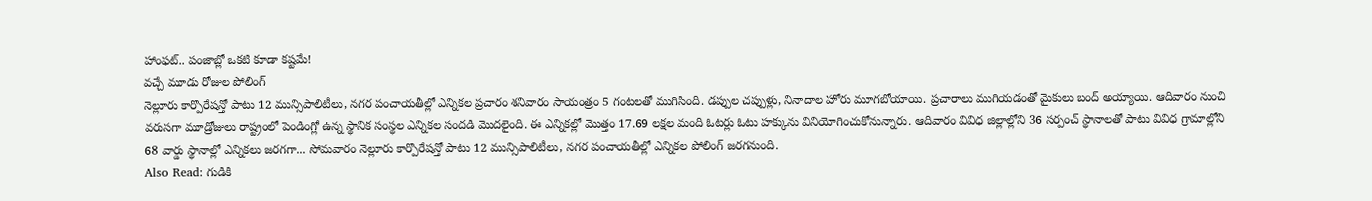హాంఫట్.. పంజాబ్లో ఒకటి కూడా కష్టమే!
వచ్చే మూడు రోజుల పోలింగ్
నెల్లూరు కార్పొరేషన్తో పాటు 12 మున్సిపాలిటీలు, నగర పంచాయతీల్లో ఎన్నికల ప్రచారం శనివారం సాయంత్రం 5 గంటలతో ముగిసింది. డప్పుల చప్పుళ్లు, నినాదాల హోరు మూగబోయాయి. ప్రచారాలు ముగియడంతో మైకులు బంద్ అయ్యాయి. ఆదివారం నుంచి వరుసగా మూడ్రోజులు రాష్ట్రంలో పెండింగ్లో ఉన్న స్థానిక సంస్థల ఎన్నికల సందడి మొదలైంది. ఈ ఎన్నికల్లో మొత్తం 17.69 లక్షల మంది ఓటర్లు ఓటు హక్కును వినియోగించుకోనున్నారు. ఆదివారం వివిధ జిల్లాల్లోని 36 సర్పంచ్ స్థానాలతో పాటు వివిధ గ్రామాల్లోని 68 వార్డు స్థానాల్లో ఎన్నికలు జరగగా... సోమవారం నెల్లూరు కార్పొరేషన్తో పాటు 12 మున్సిపాలిటీలు, నగర పంచాయతీల్లో ఎన్నికల పోలింగ్ జరగనుంది.
Also Read: గుడికి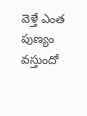వెళ్తే ఎంత పుణ్యం వస్తుందో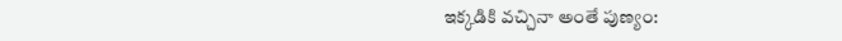ఇక్కడికి వచ్చినా అంతే పుణ్యం: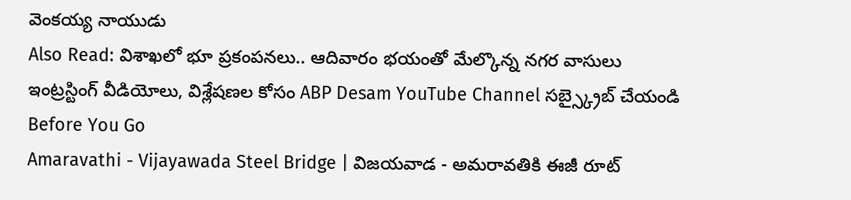వెంకయ్య నాయుడు
Also Read: విశాఖలో భూ ప్రకంపనలు.. ఆదివారం భయంతో మేల్కొన్న నగర వాసులు
ఇంట్రస్టింగ్ వీడియోలు, విశ్లేషణల కోసం ABP Desam YouTube Channel సబ్స్క్రైబ్ చేయండి
Before You Go
Amaravathi - Vijayawada Steel Bridge | విజయవాడ - అమరావతికి ఈజీ రూట్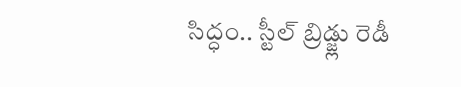సిద్ధం.. స్టీల్ బ్రిడ్జ్లు రెడీ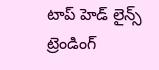టాప్ హెడ్ లైన్స్
ట్రెండింగ్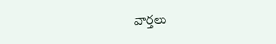వార్తలు